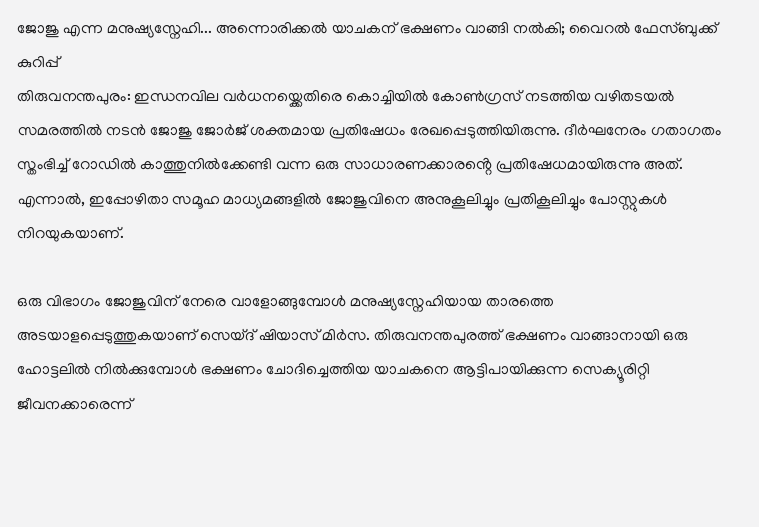ജോജു എന്ന മനുഷ്യസ്നേഹി... അന്നൊരിക്കൽ യാചകന് ഭക്ഷണം വാങ്ങി നൽകി; വൈറൽ ഫേസ്ബുക്ക് കുറിപ്പ്
തിരുവനന്തപുരം: ഇന്ധനവില വർധനയ്ക്കെതിരെ കൊച്ചിയിൽ കോൺഗ്രസ് നടത്തിയ വഴിതടയൽ സമരത്തിൽ നടൻ ജോജു ജോർജ് ശക്തമായ പ്രതിഷേധം രേഖപ്പെടുത്തിയിരുന്നു. ദീർഘനേരം ഗതാഗതം സ്തംഭിച്ച് റോഡിൽ കാത്തുനിൽക്കേണ്ടി വന്ന ഒരു സാധാരണക്കാരൻ്റെ പ്രതിഷേധമായിരുന്നു അത്. എന്നാൽ, ഇപ്പോഴിതാ സമൂഹ മാധ്യമങ്ങളിൽ ജോജുവിനെ അനുകൂലിച്ചും പ്രതികൂലിച്ചും പോസ്റ്റുകൾ നിറയുകയാണ്.

ഒരു വിഭാഗം ജോജുവിന് നേരെ വാളോങ്ങുമ്പോൾ മനുഷ്യസ്നേഹിയായ താരത്തെ അടയാളപ്പെടുത്തുകയാണ് സെയ്ദ് ഷിയാസ് മിർസ. തിരുവനന്തപുരത്ത് ഭക്ഷണം വാങ്ങാനായി ഒരു ഹോട്ടലിൽ നിൽക്കുമ്പോൾ ഭക്ഷണം ചോദിച്ചെത്തിയ യാചകനെ ആട്ടിപായിക്കുന്ന സെക്യൂരിറ്റി ജീവനക്കാരെന്ന്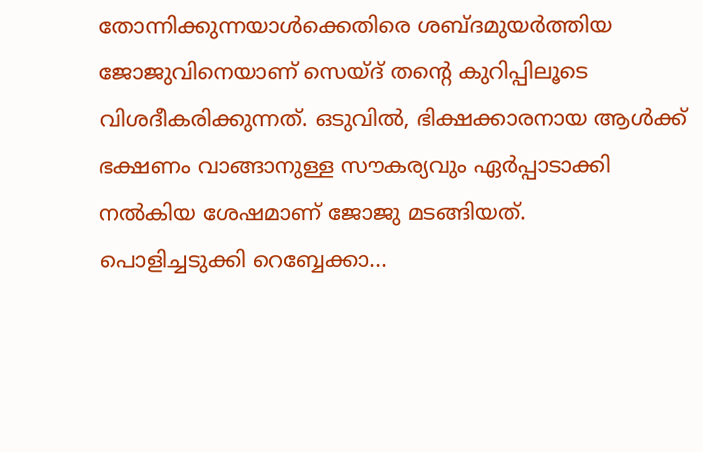തോന്നിക്കുന്നയാൾക്കെതിരെ ശബ്ദമുയർത്തിയ ജോജുവിനെയാണ് സെയ്ദ് തൻ്റെ കുറിപ്പിലൂടെ വിശദീകരിക്കുന്നത്. ഒടുവിൽ, ഭിക്ഷക്കാരനായ ആൾക്ക് ഭക്ഷണം വാങ്ങാനുള്ള സൗകര്യവും ഏർപ്പാടാക്കി നൽകിയ ശേഷമാണ് ജോജു മടങ്ങിയത്.
പൊളിച്ചടുക്കി റെബ്ബേക്കാ...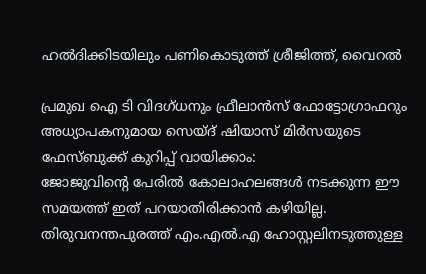ഹൽദിക്കിടയിലും പണികൊടുത്ത് ശ്രീജിത്ത്, വൈറൽ

പ്രമുഖ ഐ ടി വിദഗ്ധനും ഫ്രീലാൻസ് ഫോട്ടോഗ്രാഫറും അധ്യാപകനുമായ സെയ്ദ് ഷിയാസ് മിർസയുടെ ഫേസ്ബുക്ക് കുറിപ്പ് വായിക്കാം:
ജോജുവിൻ്റെ പേരിൽ കോലാഹലങ്ങൾ നടക്കുന്ന ഈ സമയത്ത് ഇത് പറയാതിരിക്കാൻ കഴിയില്ല. തിരുവനന്തപുരത്ത് എം.എൽ.എ ഹോസ്റ്റലിനടുത്തുള്ള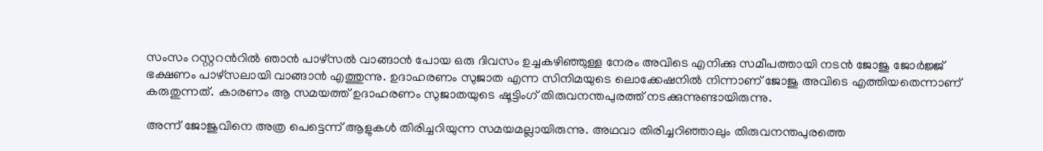സംസം റസ്റ്ററൻറിൽ ഞാൻ പാഴ്സൽ വാങ്ങാൻ പോയ ഒരു ദിവസം ഉച്ചകഴിഞ്ഞുള്ള നേരം അവിടെ എനിക്കു സമീപത്തായി നടൻ ജോജു ജോർജ്ജ് ഭക്ഷണം പാഴ്സലായി വാങ്ങാൻ എത്തുന്നു. ഉദാഹരണം സുജാത എന്ന സിനിമയുടെ ലൊക്കേഷനിൽ നിന്നാണ് ജോജു അവിടെ എത്തിയതെന്നാണ് കരുതുന്നത്. കാരണം ആ സമയത്ത് ഉദാഹരണം സുജാതയുടെ ഷൂട്ടിംഗ് തിരുവനന്തപുരത്ത് നടക്കുന്നുണ്ടായിരുന്നു.

അന്ന് ജോജുവിനെ അത്ര പെട്ടെന്ന് ആളുകൾ തിരിച്ചറിയുന്ന സമയമല്ലായിരുന്നു. അഥവാ തിരിച്ചറിഞ്ഞാലും തിരുവനന്തപുരത്തെ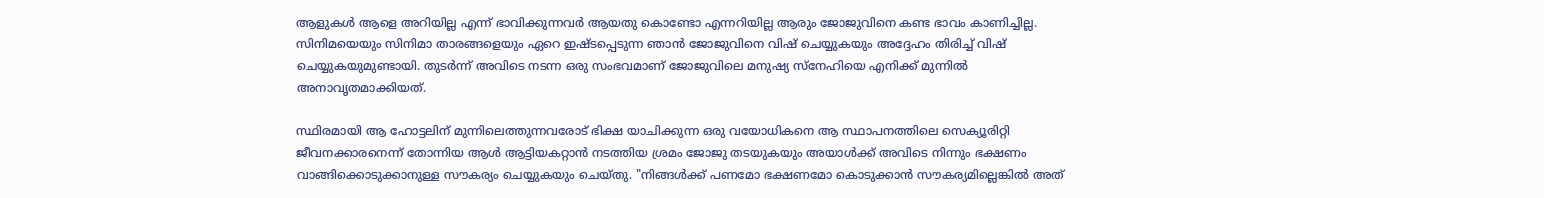ആളുകൾ ആളെ അറിയില്ല എന്ന് ഭാവിക്കുന്നവർ ആയതു കൊണ്ടോ എന്നറിയില്ല ആരും ജോജുവിനെ കണ്ട ഭാവം കാണിച്ചില്ല. സിനിമയെയും സിനിമാ താരങ്ങളെയും ഏറെ ഇഷ്ടപ്പെടുന്ന ഞാൻ ജോജുവിനെ വിഷ് ചെയ്യുകയും അദ്ദേഹം തിരിച്ച് വിഷ് ചെയ്യുകയുമുണ്ടായി. തുടർന്ന് അവിടെ നടന്ന ഒരു സംഭവമാണ് ജോജുവിലെ മനുഷ്യ സ്നേഹിയെ എനിക്ക് മുന്നിൽ അനാവൃതമാക്കിയത്.

സ്ഥിരമായി ആ ഹോട്ടലിന് മുന്നിലെത്തുന്നവരോട് ഭിക്ഷ യാചിക്കുന്ന ഒരു വയോധികനെ ആ സ്ഥാപനത്തിലെ സെക്യൂരിറ്റി ജീവനക്കാരനെന്ന് തോന്നിയ ആൾ ആട്ടിയകറ്റാൻ നടത്തിയ ശ്രമം ജോജു തടയുകയും അയാൾക്ക് അവിടെ നിന്നും ഭക്ഷണം വാങ്ങിക്കൊടുക്കാനുള്ള സൗകര്യം ചെയ്യുകയും ചെയ്തു. "നിങ്ങൾക്ക് പണമോ ഭക്ഷണമോ കൊടുക്കാൻ സൗകര്യമില്ലെങ്കിൽ അത്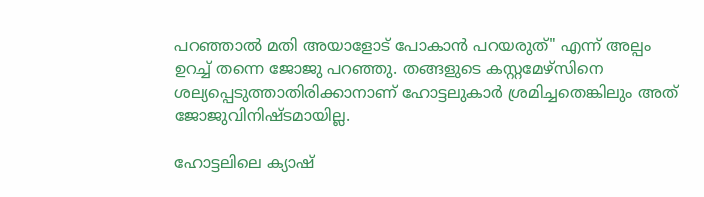പറഞ്ഞാൽ മതി അയാളോട് പോകാൻ പറയരുത്" എന്ന് അല്പം ഉറച്ച് തന്നെ ജോജു പറഞ്ഞു. തങ്ങളുടെ കസ്റ്റമേഴ്സിനെ ശല്യപ്പെടുത്താതിരിക്കാനാണ് ഹോട്ടലുകാർ ശ്രമിച്ചതെങ്കിലും അത് ജോജുവിനിഷ്ടമായില്ല.

ഹോട്ടലിലെ ക്യാഷ്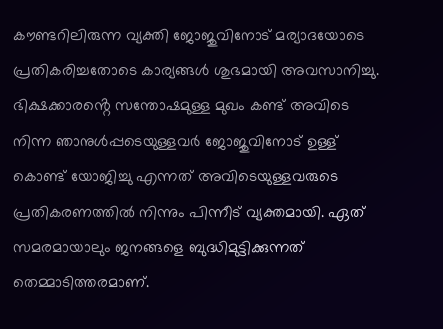കൗണ്ടറിലിരുന്ന വ്യക്തി ജോജുവിനോട് മര്യാദയോടെ പ്രതികരിച്ചതോടെ കാര്യങ്ങൾ ശുഭമായി അവസാനിച്ചു. ഭിക്ഷക്കാരൻ്റെ സന്തോഷമുള്ള മുഖം കണ്ട് അവിടെ നിന്ന ഞാനുൾപ്പടെയുള്ളവർ ജോജുവിനോട് ഉള്ള് കൊണ്ട് യോജിച്ചു എന്നത് അവിടെയുള്ളവരുടെ പ്രതികരണത്തിൽ നിന്നും പിന്നീട് വ്യക്തമായി. ഏത് സമരമായാലും ജനങ്ങളെ ബുദ്ധിമുട്ടിക്കുന്നത് തെമ്മാടിത്തരമാണ്.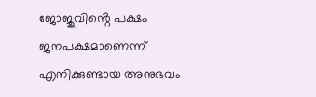ജോജുവിൻ്റെ പക്ഷം ജനപക്ഷമാണെന്ന് എനിക്കുണ്ടായ അനുഭവം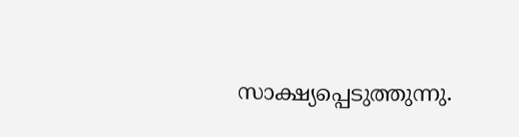സാക്ഷ്യപ്പെടുത്തുന്നു.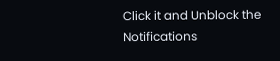Click it and Unblock the Notifications